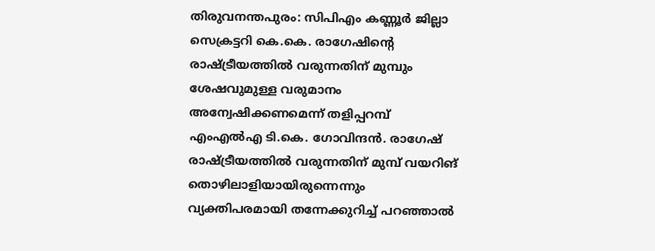തിരുവനന്തപുരം: സിപിഎം കണ്ണൂർ ജില്ലാ സെക്രട്ടറി കെ.കെ. രാഗേഷിന്റെ രാഷ്ട്രീയത്തിൽ വരുന്നതിന് മുമ്പും ശേഷവുമുള്ള വരുമാനം അന്വേഷിക്കണമെന്ന് തളിപ്പറമ്പ് എംഎൽഎ ടി.കെ. ഗോവിന്ദൻ. രാഗേഷ് രാഷ്ട്രീയത്തിൽ വരുന്നതിന് മുമ്പ് വയറിങ് തൊഴിലാളിയായിരുന്നെന്നും വ്യക്തിപരമായി തന്നേക്കുറിച്ച് പറഞ്ഞാൽ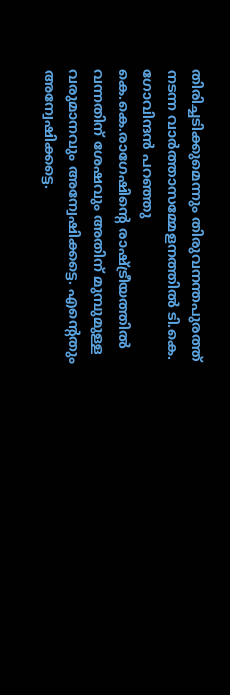തിരിച്ചടിക്കുമെന്നും തിരുവനന്തപുരത്ത് നടന്ന വാർത്താസമ്മേളനത്തിൽ ടി.കെ. ഗോവിന്ദൻ പറഞ്ഞു
കെ.കെ.രാഗേഷിൻ്റെ രാഷ്ട്രീയത്തിൽ വന്നതിന് ശേഷവും അതിന് മുമ്പുമുള്ള വരുമാനവും അന്വേഷിക്കട്ടെ. എൻ്റെതും അന്വേഷിക്കട്ടെ.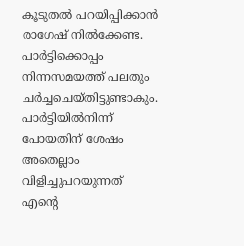കൂടുതൽ പറയിപ്പിക്കാൻ രാഗേഷ് നിൽക്കേണ്ട. പാർട്ടിക്കൊപ്പം നിന്നസമയത്ത് പലതും ചർച്ചചെയ്തിട്ടുണ്ടാകും. പാർട്ടിയിൽനിന്ന് പോയതിന് ശേഷം അതെല്ലാം വിളിച്ചുപറയുന്നത് എന്റെ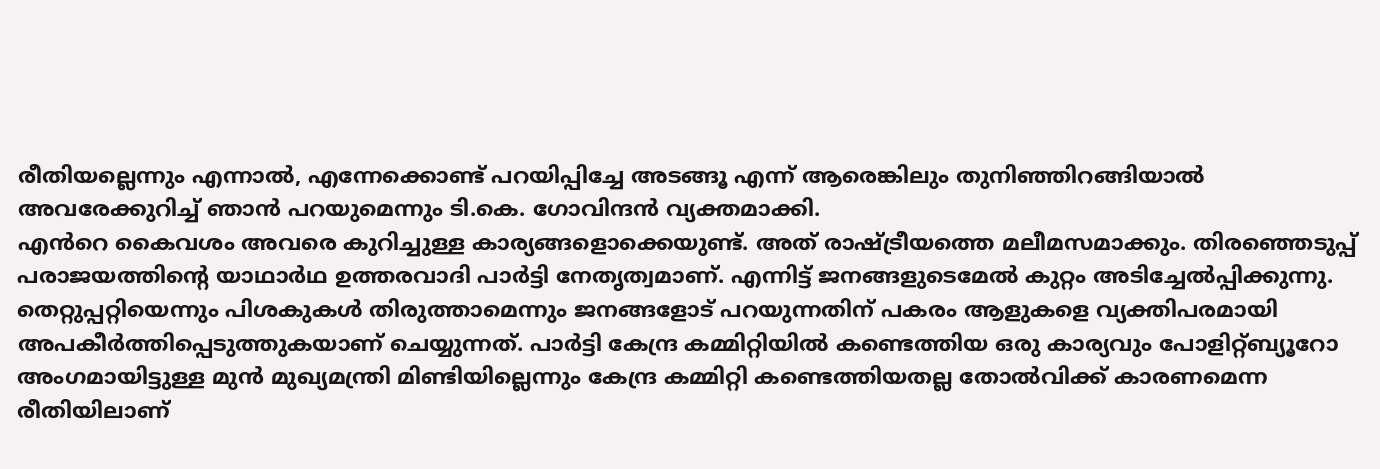രീതിയല്ലെന്നും എന്നാൽ, എന്നേക്കൊണ്ട് പറയിപ്പിച്ചേ അടങ്ങൂ എന്ന് ആരെങ്കിലും തുനിഞ്ഞിറങ്ങിയാൽ അവരേക്കുറിച്ച് ഞാൻ പറയുമെന്നും ടി.കെ. ഗോവിന്ദൻ വ്യക്തമാക്കി.
എൻറെ കൈവശം അവരെ കുറിച്ചുള്ള കാര്യങ്ങളൊക്കെയുണ്ട്. അത് രാഷ്ട്രീയത്തെ മലീമസമാക്കും. തിരഞ്ഞെടുപ്പ് പരാജയത്തിൻ്റെ യാഥാർഥ ഉത്തരവാദി പാർട്ടി നേതൃത്വമാണ്. എന്നിട്ട് ജനങ്ങളുടെമേൽ കുറ്റം അടിച്ചേൽപ്പിക്കുന്നു. തെറ്റുപ്പറ്റിയെന്നും പിശകുകൾ തിരുത്താമെന്നും ജനങ്ങളോട് പറയുന്നതിന് പകരം ആളുകളെ വ്യക്തിപരമായി അപകീർത്തിപ്പെടുത്തുകയാണ് ചെയ്യുന്നത്. പാർട്ടി കേന്ദ്ര കമ്മിറ്റിയിൽ കണ്ടെത്തിയ ഒരു കാര്യവും പോളിറ്റ്ബ്യൂറോ അംഗമായിട്ടുള്ള മുൻ മുഖ്യമന്ത്രി മിണ്ടിയില്ലെന്നും കേന്ദ്ര കമ്മിറ്റി കണ്ടെത്തിയതല്ല തോൽവിക്ക് കാരണമെന്ന രീതിയിലാണ്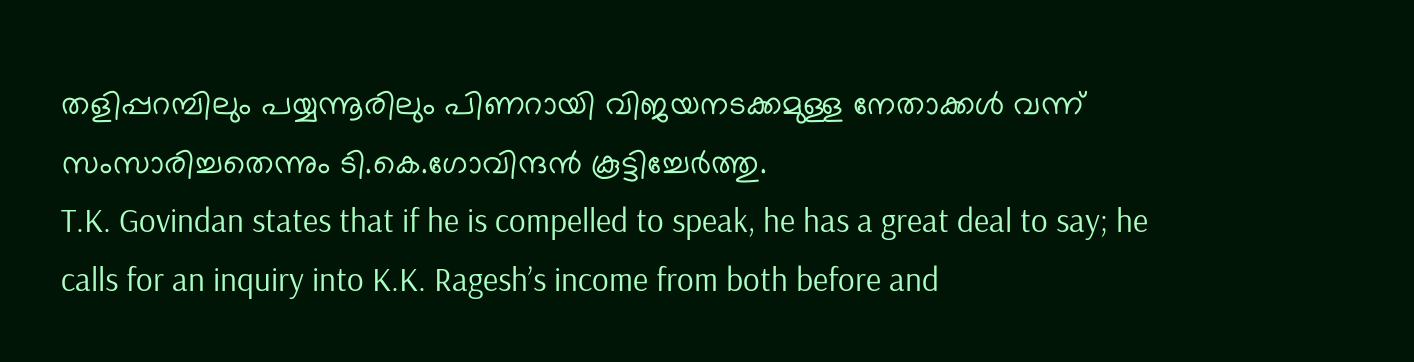തളിപ്പറമ്പിലും പയ്യന്നൂരിലും പിണറായി വിജയനടക്കമുള്ള നേതാക്കൾ വന്ന് സംസാരിച്ചതെന്നും ടി.കെ.ഗോവിന്ദൻ കൂട്ടിച്ചേർത്തു.
T.K. Govindan states that if he is compelled to speak, he has a great deal to say; he calls for an inquiry into K.K. Ragesh’s income from both before and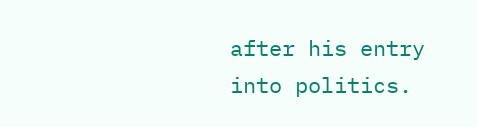after his entry into politics.